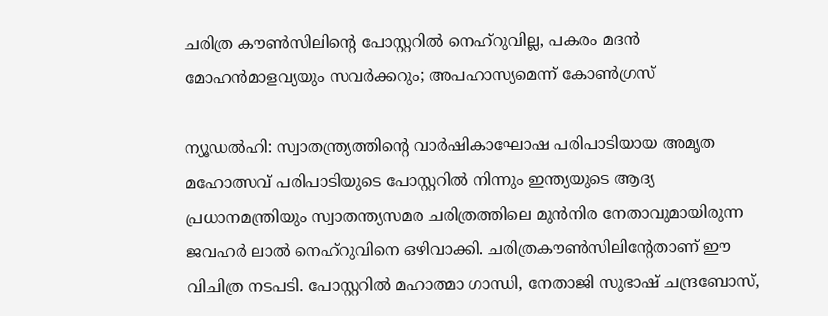ചരിത്ര കൗണ്‍സിലിന്റെ പോസ്റ്ററില്‍ നെഹ്റുവില്ല, പകരം മദന്‍ മോഹന്‍മാളവ്യയും സവര്‍ക്കറും; അപഹാസ്യമെന്ന് കോണ്‍ഗ്രസ്

ന്യൂഡല്‍ഹി: സ്വാതന്ത്ര്യത്തിന്റെ വാര്‍ഷികാഘോഷ പരിപാടിയായ അമൃത മഹോത്സവ് പരിപാടിയുടെ പോസ്റ്ററില്‍ നിന്നും ഇന്ത്യയുടെ ആദ്യ പ്രധാനമന്ത്രിയും സ്വാതന്ത്യസമര ചരിത്രത്തിലെ മുന്‍നിര നേതാവുമായിരുന്ന ജവഹര്‍ ലാല്‍ നെഹ്റുവിനെ ഒഴിവാക്കി. ചരിത്രകൗണ്‍സിലിന്റേതാണ് ഈ വിചിത്ര നടപടി. പോസ്റ്ററില്‍ മഹാത്മാ ഗാന്ധി, നേതാജി സുഭാഷ് ചന്ദ്രബോസ്,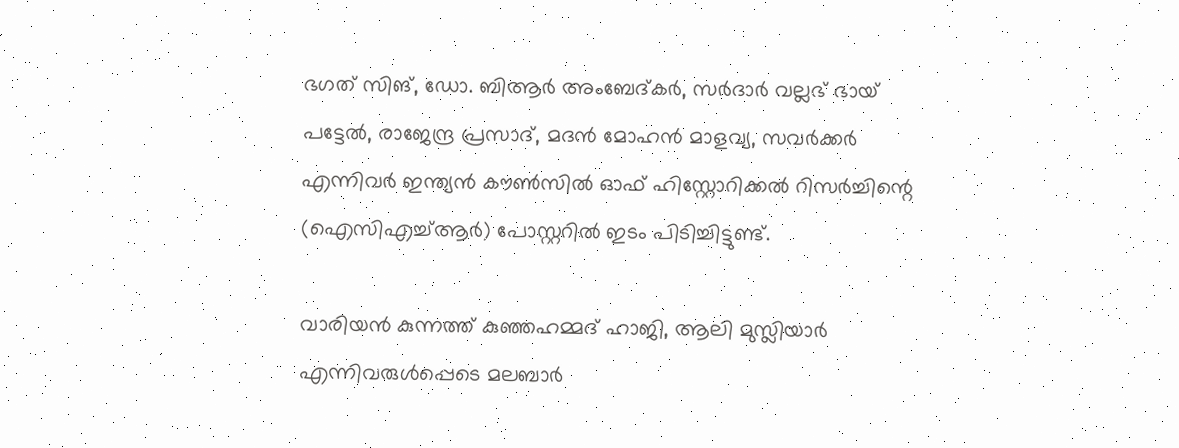ഭഗത് സിങ്, ഡോ. ബിആര്‍ അംബേദ്കര്‍, സര്‍ദാര്‍ വല്ലഭ് ഭായ് പട്ടേല്‍, രാജേന്ദ്ര പ്രസാദ്, മദന്‍ മോഹന്‍ മാളവ്യ, സവര്‍ക്കര്‍ എന്നിവര്‍ ഇന്ത്യന്‍ കൗണ്‍സില്‍ ഓഫ് ഹിസ്റ്റോറിക്കല്‍ റിസര്‍ച്ചിന്റെ (ഐസിഎച്ച്ആര്‍) പോസ്റ്ററില്‍ ഇടം പിടിച്ചിട്ടുണ്ട്.

വാരിയന്‍ കുന്നത്ത് കുഞ്ഞഹമ്മദ് ഹാജി, ആലി മുസ്ലിയാര്‍ എന്നിവരുള്‍പ്പെടെ മലബാര്‍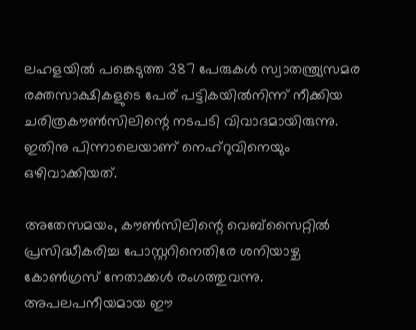ലഹളയില്‍ പങ്കെടുത്ത 387 പേരുകള്‍ സ്വാതന്ത്ര്യസമര രക്തസാക്ഷികളുടെ പേര് പട്ടികയില്‍നിന്ന് നീക്കിയ ചരിത്രകൗണ്‍സിലിന്റെ നടപടി വിവാദമായിരുന്നു. ഇതിനു പിന്നാലെയാണ് നെഹ്റുവിനെയും ഒഴിവാക്കിയത്.

അതേസമയം, കൗണ്‍സിലിന്റെ വെബ്സൈറ്റില്‍ പ്രസിദ്ധീകരിച്ച പോസ്റ്ററിനെതിരേ ശനിയാഴ്ച കോണ്‍ഗ്രസ് നേതാക്കള്‍ രംഗത്തുവന്നു. അപലപനീയമായ ഈ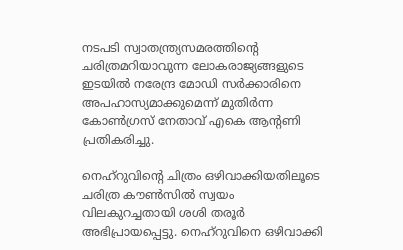നടപടി സ്വാതന്ത്ര്യസമരത്തിന്റെ ചരിത്രമറിയാവുന്ന ലോകരാജ്യങ്ങളുടെ ഇടയില്‍ നരേന്ദ്ര മോഡി സര്‍ക്കാരിനെ അപഹാസ്യമാക്കുമെന്ന് മുതിര്‍ന്ന കോണ്‍ഗ്രസ് നേതാവ് എകെ ആന്റണി പ്രതികരിച്ചു.

നെഹ്റുവിന്റെ ചിത്രം ഒഴിവാക്കിയതിലൂടെ ചരിത്ര കൗണ്‍സില്‍ സ്വയം വിലകുറച്ചതായി ശശി തരൂര്‍ അഭിപ്രായപ്പെട്ടു. നെഹ്റുവിനെ ഒഴിവാക്കി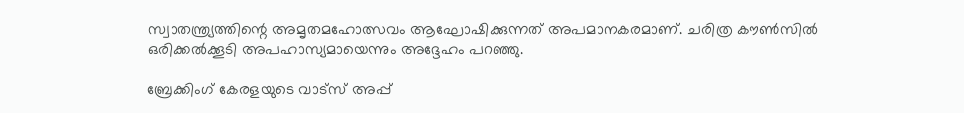സ്വാതന്ത്ര്യത്തിന്റെ അമൃതമഹോത്സവം ആഘോഷിക്കുന്നത് അപമാനകരമാണ്. ചരിത്ര കൗണ്‍സില്‍ ഒരിക്കല്‍ക്കൂടി അപഹാസ്യമായെന്നും അദ്ദേഹം പറഞ്ഞു.

ബ്രേക്കിംഗ് കേരളയുടെ വാട്സ് അപ്പ്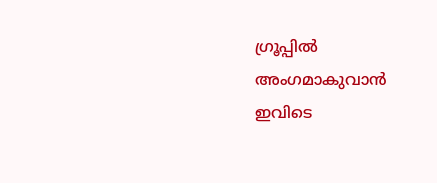ഗ്രൂപ്പിൽ അംഗമാകുവാൻ ഇവിടെ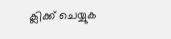ക്ലിക്ക് ചെയ്യുക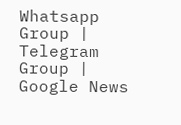Whatsapp Group | Telegram Group | Google News